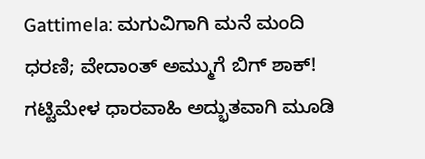Gattimela: ಮಗುವಿಗಾಗಿ ಮನೆ ಮಂದಿ ಧರಣಿ; ವೇದಾಂತ್ ಅಮ್ಮುಗೆ ಬಿಗ್ ಶಾಕ್!
ಗಟ್ಟಿಮೇಳ ಧಾರವಾಹಿ ಅದ್ಭುತವಾಗಿ ಮೂಡಿ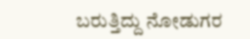ಬರುತ್ತಿದ್ದು ನೋಡುಗರ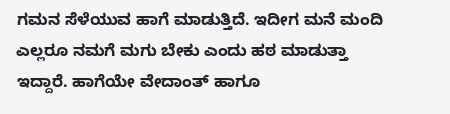ಗಮನ ಸೆಳೆಯುವ ಹಾಗೆ ಮಾಡುತ್ತಿದೆ. ಇದೀಗ ಮನೆ ಮಂದಿ ಎಲ್ಲರೂ ನಮಗೆ ಮಗು ಬೇಕು ಎಂದು ಹಠ ಮಾಡುತ್ತಾ ಇದ್ದಾರೆ. ಹಾಗೆಯೇ ವೇದಾಂತ್ ಹಾಗೂ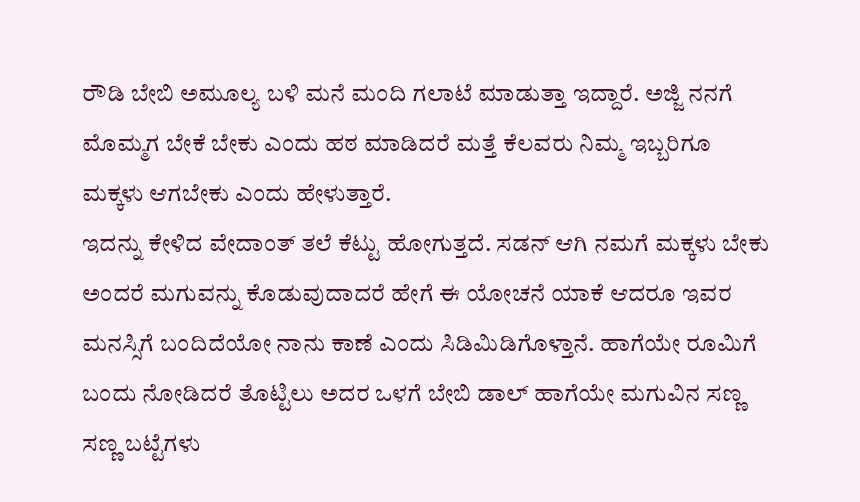ರೌಡಿ ಬೇಬಿ ಅಮೂಲ್ಯ ಬಳಿ ಮನೆ ಮಂದಿ ಗಲಾಟೆ ಮಾಡುತ್ತಾ ಇದ್ದಾರೆ. ಅಜ್ಜಿ ನನಗೆ ಮೊಮ್ಮಗ ಬೇಕೆ ಬೇಕು ಎಂದು ಹಠ ಮಾಡಿದರೆ ಮತ್ತೆ ಕೆಲವರು ನಿಮ್ಮ ಇಬ್ಬರಿಗೂ ಮಕ್ಕಳು ಆಗಬೇಕು ಎಂದು ಹೇಳುತ್ತಾರೆ.
ಇದನ್ನು ಕೇಳಿದ ವೇದಾಂತ್ ತಲೆ ಕೆಟ್ಟು ಹೋಗುತ್ತದೆ. ಸಡನ್ ಆಗಿ ನಮಗೆ ಮಕ್ಕಳು ಬೇಕು ಅಂದರೆ ಮಗುವನ್ನು ಕೊಡುವುದಾದರೆ ಹೇಗೆ ಈ ಯೋಚನೆ ಯಾಕೆ ಆದರೂ ಇವರ ಮನಸ್ಸಿಗೆ ಬಂದಿದೆಯೋ ನಾನು ಕಾಣೆ ಎಂದು ಸಿಡಿಮಿಡಿಗೊಳ್ತಾನೆ. ಹಾಗೆಯೇ ರೂಮಿಗೆ ಬಂದು ನೋಡಿದರೆ ತೊಟ್ಟಿಲು ಅದರ ಒಳಗೆ ಬೇಬಿ ಡಾಲ್ ಹಾಗೆಯೇ ಮಗುವಿನ ಸಣ್ಣ ಸಣ್ಣ ಬಟ್ಟೆಗಳು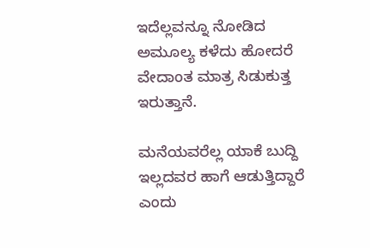ಇದೆಲ್ಲವನ್ನೂ ನೋಡಿದ ಅಮೂಲ್ಯ ಕಳೆದು ಹೋದರೆ ವೇದಾಂತ ಮಾತ್ರ ಸಿಡುಕುತ್ತ ಇರುತ್ತಾನೆ.

ಮನೆಯವರೆಲ್ಲ ಯಾಕೆ ಬುದ್ದಿ ಇಲ್ಲದವರ ಹಾಗೆ ಆಡುತ್ತಿದ್ದಾರೆ ಎಂದು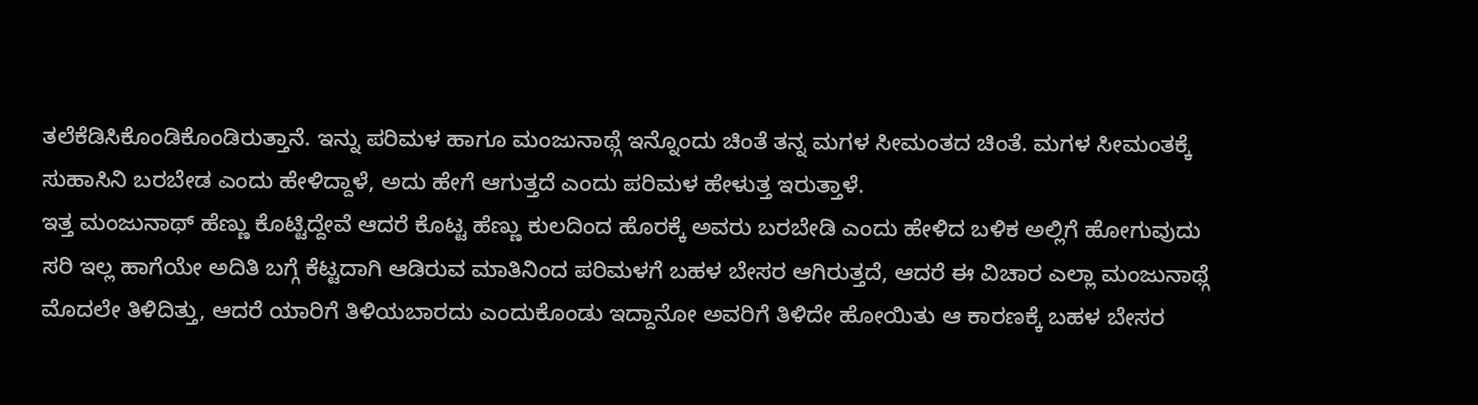ತಲೆಕೆಡಿಸಿಕೊಂಡಿಕೊಂಡಿರುತ್ತಾನೆ. ಇನ್ನು ಪರಿಮಳ ಹಾಗೂ ಮಂಜುನಾಥ್ಗೆ ಇನ್ನೊಂದು ಚಿಂತೆ ತನ್ನ ಮಗಳ ಸೀಮಂತದ ಚಿಂತೆ. ಮಗಳ ಸೀಮಂತಕ್ಕೆ ಸುಹಾಸಿನಿ ಬರಬೇಡ ಎಂದು ಹೇಳಿದ್ದಾಳೆ, ಅದು ಹೇಗೆ ಆಗುತ್ತದೆ ಎಂದು ಪರಿಮಳ ಹೇಳುತ್ತ ಇರುತ್ತಾಳೆ.
ಇತ್ತ ಮಂಜುನಾಥ್ ಹೆಣ್ಣು ಕೊಟ್ಟಿದ್ದೇವೆ ಆದರೆ ಕೊಟ್ಟ ಹೆಣ್ಣು ಕುಲದಿಂದ ಹೊರಕ್ಕೆ ಅವರು ಬರಬೇಡಿ ಎಂದು ಹೇಳಿದ ಬಳಿಕ ಅಲ್ಲಿಗೆ ಹೋಗುವುದು ಸರಿ ಇಲ್ಲ ಹಾಗೆಯೇ ಅದಿತಿ ಬಗ್ಗೆ ಕೆಟ್ಟದಾಗಿ ಆಡಿರುವ ಮಾತಿನಿಂದ ಪರಿಮಳಗೆ ಬಹಳ ಬೇಸರ ಆಗಿರುತ್ತದೆ, ಆದರೆ ಈ ವಿಚಾರ ಎಲ್ಲಾ ಮಂಜುನಾಥ್ಗೆ ಮೊದಲೇ ತಿಳಿದಿತ್ತು, ಆದರೆ ಯಾರಿಗೆ ತಿಳಿಯಬಾರದು ಎಂದುಕೊಂಡು ಇದ್ದಾನೋ ಅವರಿಗೆ ತಿಳಿದೇ ಹೋಯಿತು ಆ ಕಾರಣಕ್ಕೆ ಬಹಳ ಬೇಸರ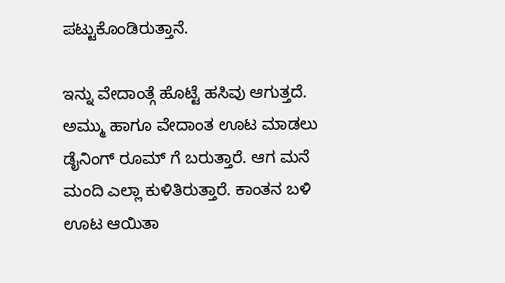ಪಟ್ಟುಕೊಂಡಿರುತ್ತಾನೆ.

ಇನ್ನು ವೇದಾಂತ್ಗೆ ಹೊಟ್ಟೆ ಹಸಿವು ಆಗುತ್ತದೆ. ಅಮ್ಮು ಹಾಗೂ ವೇದಾಂತ ಊಟ ಮಾಡಲು ಡೈನಿಂಗ್ ರೂಮ್ ಗೆ ಬರುತ್ತಾರೆ. ಆಗ ಮನೆ ಮಂದಿ ಎಲ್ಲಾ ಕುಳಿತಿರುತ್ತಾರೆ. ಕಾಂತನ ಬಳಿ ಊಟ ಆಯಿತಾ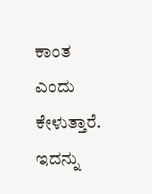ಕಾಂತ ಎಂದು ಕೇಳುತ್ತಾರೆ. ಇದನ್ನು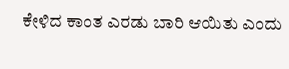ಕೇಳಿದ ಕಾಂತ ಎರಡು ಬಾರಿ ಆಯಿತು ಎಂದು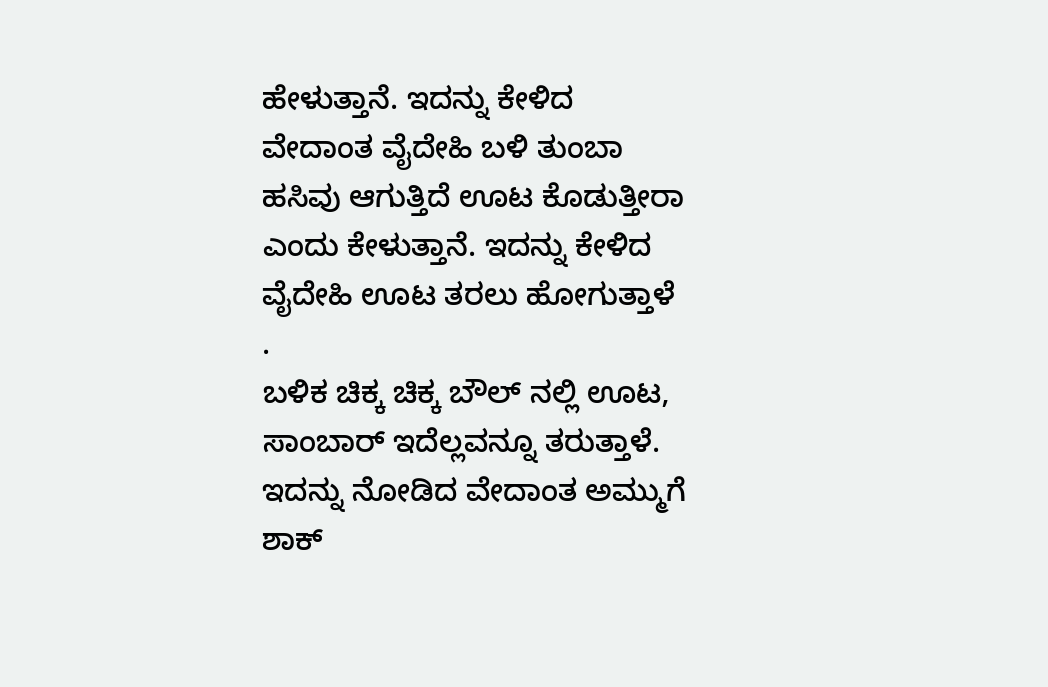ಹೇಳುತ್ತಾನೆ. ಇದನ್ನು ಕೇಳಿದ ವೇದಾಂತ ವೈದೇಹಿ ಬಳಿ ತುಂಬಾ ಹಸಿವು ಆಗುತ್ತಿದೆ ಊಟ ಕೊಡುತ್ತೀರಾ ಎಂದು ಕೇಳುತ್ತಾನೆ. ಇದನ್ನು ಕೇಳಿದ ವೈದೇಹಿ ಊಟ ತರಲು ಹೋಗುತ್ತಾಳೆ .
ಬಳಿಕ ಚಿಕ್ಕ ಚಿಕ್ಕ ಬೌಲ್ ನಲ್ಲಿ ಊಟ, ಸಾಂಬಾರ್ ಇದೆಲ್ಲವನ್ನೂ ತರುತ್ತಾಳೆ. ಇದನ್ನು ನೋಡಿದ ವೇದಾಂತ ಅಮ್ಮುಗೆ ಶಾಕ್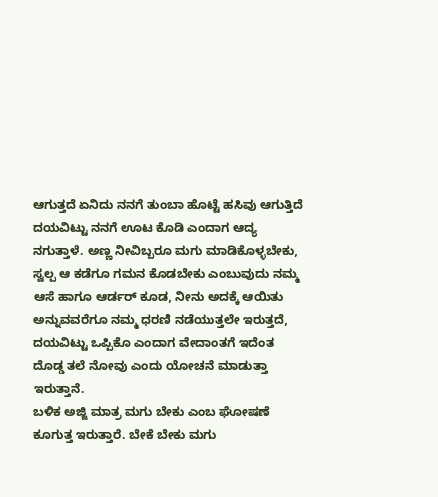ಆಗುತ್ತದೆ ಏನಿದು ನನಗೆ ತುಂಬಾ ಹೊಟ್ಟೆ ಹಸಿವು ಆಗುತ್ತಿದೆ ದಯವಿಟ್ಟು ನನಗೆ ಊಟ ಕೊಡಿ ಎಂದಾಗ ಆದ್ಯ ನಗುತ್ತಾಳೆ. ಅಣ್ಣ ನೀವಿಬ್ಬರೂ ಮಗು ಮಾಡಿಕೊಳ್ಳಬೇಕು, ಸ್ವಲ್ಪ ಆ ಕಡೆಗೂ ಗಮನ ಕೊಡಬೇಕು ಎಂಬುವುದು ನಮ್ಮ ಆಸೆ ಹಾಗೂ ಆರ್ಡರ್ ಕೂಡ, ನೀನು ಅದಕ್ಕೆ ಆಯಿತು ಅನ್ನುವವರೆಗೂ ನಮ್ಮ ಧರಣಿ ನಡೆಯುತ್ತಲೇ ಇರುತ್ತದೆ, ದಯವಿಟ್ಟು ಒಪ್ಪಿಕೊ ಎಂದಾಗ ವೇದಾಂತಗೆ ಇದೆಂತ ದೊಡ್ಡ ತಲೆ ನೋವು ಎಂದು ಯೋಚನೆ ಮಾಡುತ್ತಾ ಇರುತ್ತಾನೆ.
ಬಳಿಕ ಅಜ್ಜಿ ಮಾತ್ರ ಮಗು ಬೇಕು ಎಂಬ ಘೋಷಣೆ ಕೂಗುತ್ತ ಇರುತ್ತಾರೆ. ಬೇಕೆ ಬೇಕು ಮಗು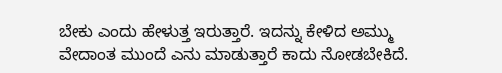ಬೇಕು ಎಂದು ಹೇಳುತ್ತ ಇರುತ್ತಾರೆ. ಇದನ್ನು ಕೇಳಿದ ಅಮ್ಮು ವೇದಾಂತ ಮುಂದೆ ಎನು ಮಾಡುತ್ತಾರೆ ಕಾದು ನೋಡಬೇಕಿದೆ.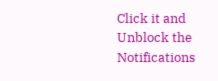Click it and Unblock the Notifications